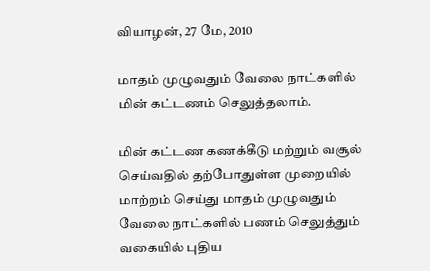வியாழன், 27 மே, 2010

மாத‌ம் முழுவது‌ம் வேலை நா‌ட்க‌ளி‌ல் மி‌ன் க‌‌ட்டண‌ம் செலு‌த்தலா‌ம்.

மின் கட்டண கணக்கீடு மற்றும் வசூல் செய்வதில் தற்போதுள்ள முறையில் மாற்றம் செய்து மாதம் முழுவதும் வேலை நாட்களில் பணம் செலுத்தும் வகையில் புதிய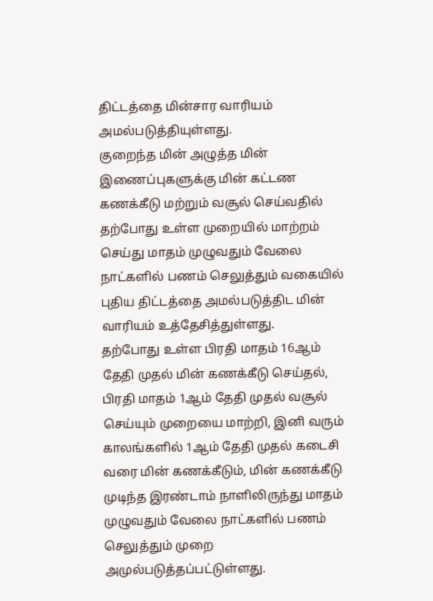திட்டத்தை மின்சார வாரியம் அமல்படுத்தியுள்ளது.
குறைந்த மின் அழுத்த மின் இணைப்புகளுக்கு மின் கட்டண கணக்கீடு மற்றும் வசூல் செய்வதில் தற்போது உள்ள முறையில் மாற்றம் செய்து மாதம் முழுவதும் வேலை நாட்களில் பணம் செலுத்தும் வகையில் புதிய திட்டத்தை அமல்படுத்திட மின் வாரியம் உத்தேசித்துள்ளது.
தற்போது உள்ள பிரதி மாதம் 16ஆம் தேதி முதல் மின் கணக்கீடு செய்தல், பிரதி மாதம் 1ஆம் தேதி முதல் வசூல் செய்யும் முறையை மாற்றி, இனி வரும் காலங்களில் 1ஆம் தேதி முதல் கடைசி வரை மின் கணக்கீடும், மின் கணக்கீடு முடிந்த இரண்டாம் நாளிலிருந்து மாதம் முழுவதும் வேலை நாட்களில் பணம் செலுத்தும் முறை அமுல்படுத்தப்பட்டுள்ளது.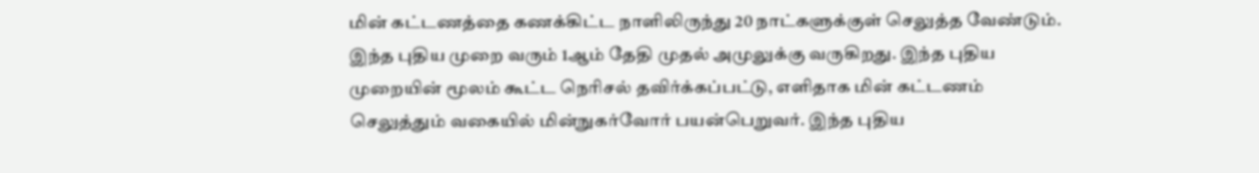மின் கட்டணத்தை கணக்கிட்ட நாளிலிருந்து 20 நாட்களு‌க்குள் செலுத்த வேண்டும். இந்த புதிய முறை வரு‌ம் 1ஆ‌ம் த‌ே‌தி முதல் அமுலுக்கு வருகிறது. இந்த புதிய முறையின் மூலம் கூட்ட நெரிசல் தவிர்க்கப்பட்டு, எளிதாக மின் கட்டணம் செலுத்தும் வகையில் மின்நுகர்வோர் பயன்பெறுவர். இந்த புதிய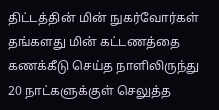திட்டத்தின் மின் நுகர்வோர்கள் தங்களது மின் கட்டணத்தை கணக்கீடு செய்த நாளிலிருந்து 20 நாட்களுக்குள் செலுத்த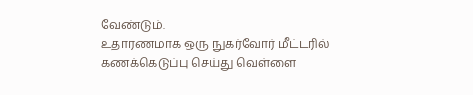வேண்டும்.
உதாரணமாக ஒரு நுகர்வோர் மீட்டரில் கணக்கெடுப்பு செய்து வெள்ளை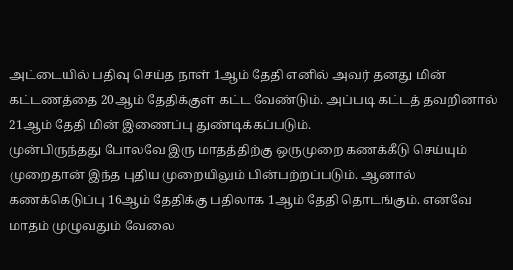அட்டையில் பதிவு செய்த நாள் 1ஆம் தேதி எனில் அவர் தனது மின் கட்டணத்தை 20ஆம் தேதிக்குள் கட்ட வேண்டும். அப்படி கட்டத் தவறினால் 21ஆம் தேதி மின் இணைப்பு துண்டிக்கப்படும்.
முன்பிருந்தது போலவே இரு மாதத்திற்கு ஒருமுறை கணக்கீடு செய்யும் முறைதான் இந்த புதிய முறையிலும் பின்பற்றப்படும். ஆனால் கணக்கெடுப்பு 16ஆம் தேதிக்கு பதிலாக 1ஆம் தேதி தொடங்கும். எனவே மாதம் முழுவதும் வேலை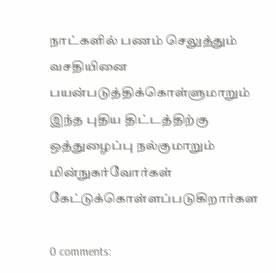நாட்களில் பணம் செலுத்தும் வசதியினை பயன்படுத்திக்கொள்ளுமாறும் இந்த புதிய திட்டத்திற்கு ஒத்துழைப்பு நல்குமாறும் மின்நுகர்வோர்கள் கேட்டுக்கொள்ளப்படுகிறார்கள

0 comments: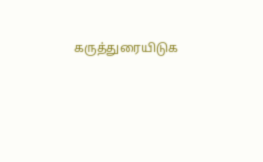கருத்துரையிடுக